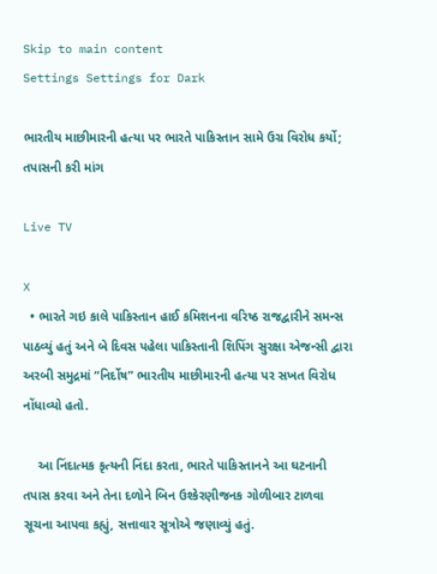Skip to main content
Settings Settings for Dark

ભારતીય માછીમારની હત્યા પર ભારતે પાકિસ્તાન સામે ઉગ્ર વિરોધ કર્યો; તપાસની કરી માંગ

Live TV

X
  • ભારતે ગઇ કાલે પાકિસ્તાન હાઈ કમિશનના વરિષ્ઠ રાજદ્વારીને સમન્સ પાઠવ્યું હતું અને બે દિવસ પહેલા પાકિસ્તાની શિપિંગ સુરક્ષા એજન્સી દ્વારા અરબી સમુદ્રમાં “નિર્દોષ” ભારતીય માછીમારની હત્યા પર સખત વિરોધ નોંધાવ્યો હતો.

    આ નિંદાત્મક કૃત્યની નિંદા કરતા, ભારતે પાકિસ્તાનને આ ઘટનાની તપાસ કરવા અને તેના દળોને બિન ઉશ્કેરણીજનક ગોળીબાર ટાળવા સૂચના આપવા કહ્યું, સત્તાવાર સૂત્રોએ જણાવ્યું હતું.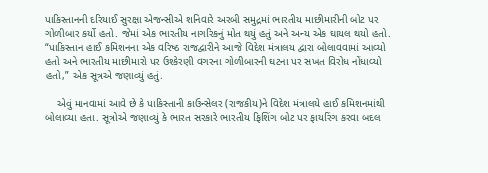પાકિસ્તાનની દરિયાઈ સુરક્ષા એજન્સીએ શનિવારે અરબી સમુદ્રમાં ભારતીય માછીમારીની બોટ પર ગોળીબાર કર્યો હતો. જેમાં એક ભારતીય નાગરિકનું મોત થયું હતું અને અન્ય એક ઘાયલ થયો હતો. “પાકિસ્તાન હાઈ કમિશનના એક વરિષ્ઠ રાજદ્વારીને આજે વિદેશ મંત્રાલય દ્વારા બોલાવવામાં આવ્યો હતો અને ભારતીય માછીમારો પર ઉશ્કેરણી વગરના ગોળીબારની ઘટના પર સખત વિરોધ નોંધાવ્યો હતો,” એક સૂત્રએ જણાવ્યું હતું.

    એવું માનવામાં આવે છે કે પાકિસ્તાની કાઉન્સેલર (રાજકીય)ને વિદેશ મંત્રાલયે હાઈ કમિશનમાંથી બોલાવ્યા હતા. સૂત્રોએ જણાવ્યું કે ભારત સરકારે ભારતીય ફિશિંગ બોટ પર ફાયરિંગ કરવા બદલ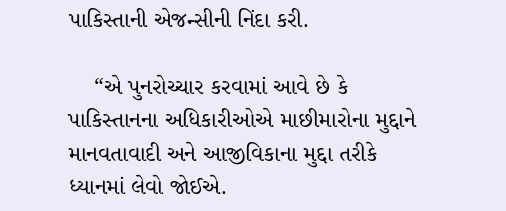પાકિસ્તાની એજન્સીની નિંદા કરી.

    “એ પુનરોચ્ચાર કરવામાં આવે છે કે પાકિસ્તાનના અધિકારીઓએ માછીમારોના મુદ્દાને માનવતાવાદી અને આજીવિકાના મુદ્દા તરીકે ધ્યાનમાં લેવો જોઈએ.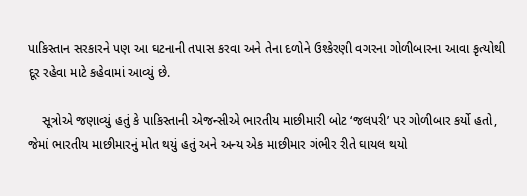પાકિસ્તાન સરકારને પણ આ ઘટનાની તપાસ કરવા અને તેના દળોને ઉશ્કેરણી વગરના ગોળીબારના આવા કૃત્યોથી દૂર રહેવા માટે કહેવામાં આવ્યું છે.

    સૂત્રોએ જણાવ્યું હતું કે પાકિસ્તાની એજન્સીએ ભારતીય માછીમારી બોટ ‘જલપરી’ પર ગોળીબાર કર્યો હતો, જેમાં ભારતીય માછીમારનું મોત થયું હતું અને અન્ય એક માછીમાર ગંભીર રીતે ઘાયલ થયો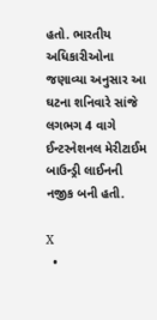હતો. ભારતીય અધિકારીઓના જણાવ્યા અનુસાર આ ઘટના શનિવારે સાંજે લગભગ 4 વાગે ઈન્ટરનેશનલ મેરીટાઈમ બાઉન્ડ્રી લાઈનની નજીક બની હતી.

X
  •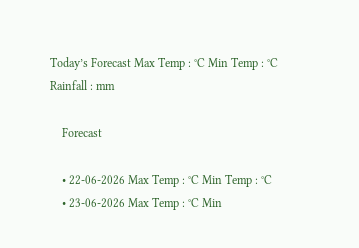Today’s Forecast Max Temp : °C Min Temp : °C Rainfall : mm

    Forecast

    • 22-06-2026 Max Temp : °C Min Temp : °C
    • 23-06-2026 Max Temp : °C Min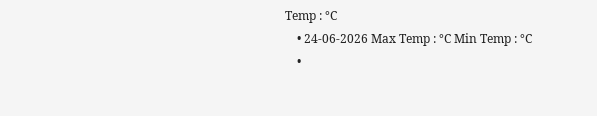Temp : °C
    • 24-06-2026 Max Temp : °C Min Temp : °C
    •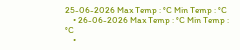25-06-2026 Max Temp : °C Min Temp : °C
    • 26-06-2026 Max Temp : °C Min Temp : °C
    •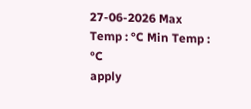27-06-2026 Max Temp : °C Min Temp : °C
apply